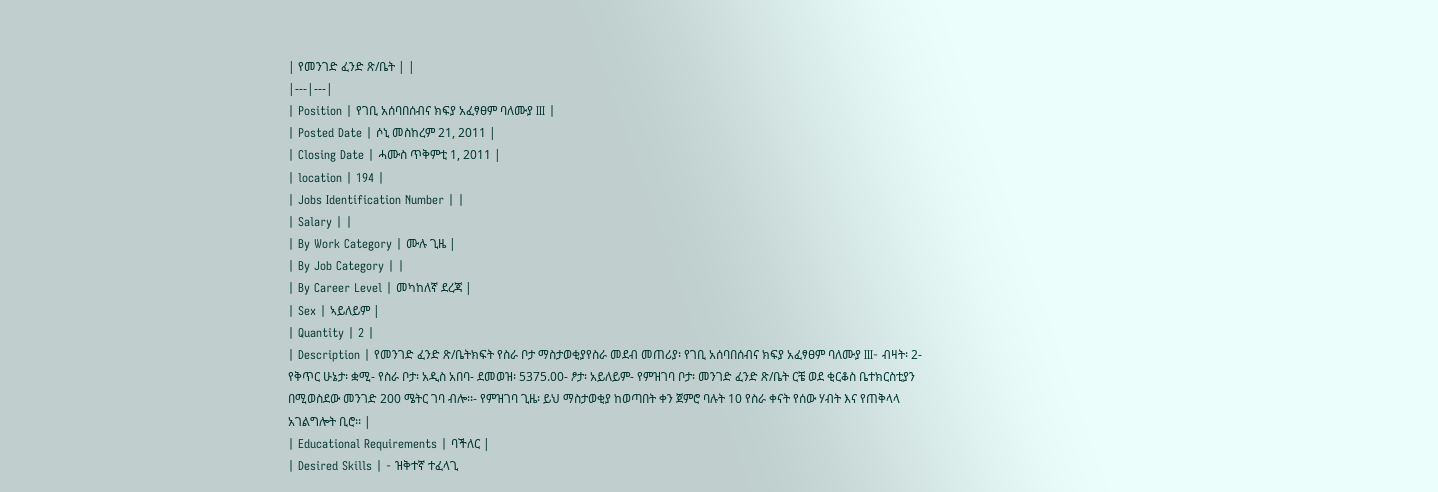| የመንገድ ፈንድ ጽ/ቤት | |
|---|---|
| Position | የገቢ አሰባበሰብና ክፍያ አፈፃፀም ባለሙያ III |
| Posted Date | ሶኒ መስከረም 21, 2011 |
| Closing Date | ሓሙስ ጥቅምቲ 1, 2011 |
| location | 194 |
| Jobs Identification Number | |
| Salary | |
| By Work Category | ሙሉ ጊዜ |
| By Job Category | |
| By Career Level | መካከለኛ ደረጃ |
| Sex | ኣይለይም |
| Quantity | 2 |
| Description | የመንገድ ፈንድ ጽ/ቤትክፍት የስራ ቦታ ማስታወቂያየስራ መደብ መጠሪያ፡ የገቢ አሰባበሰብና ክፍያ አፈፃፀም ባለሙያ III- ብዛት፡ 2- የቅጥር ሁኔታ፡ ቋሚ- የስራ ቦታ፡ አዲስ አበባ- ደመወዝ፡ 5375.00- ፆታ፡ አይለይም- የምዝገባ ቦታ፡ መንገድ ፈንድ ጽ/ቤት ርቼ ወደ ቂርቆስ ቤተክርስቲያን በሚወስደው መንገድ 200 ሜትር ገባ ብሎ፡፡- የምዝገባ ጊዜ፡ ይህ ማስታወቂያ ከወጣበት ቀን ጀምሮ ባሉት 10 የስራ ቀናት የሰው ሃብት እና የጠቅላላ አገልግሎት ቢሮ፡፡ |
| Educational Requirements | ባችለር |
| Desired Skills | - ዝቅተኛ ተፈላጊ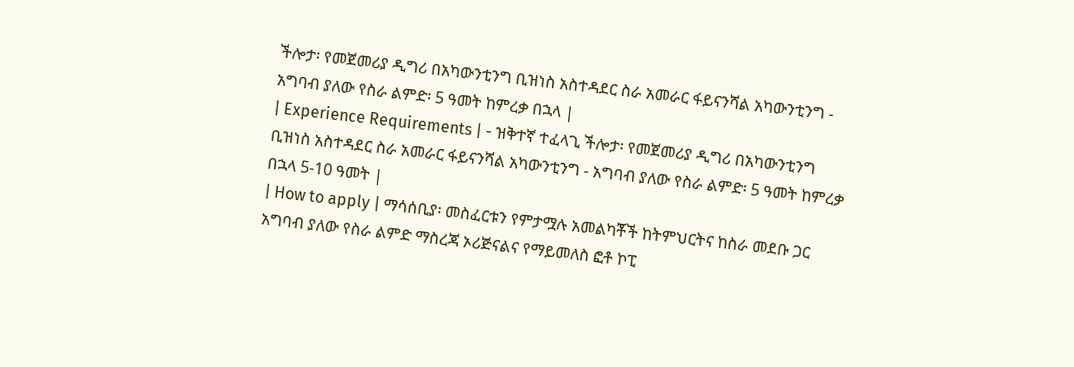ችሎታ፡ የመጀመሪያ ዲግሪ በአካውንቲንግ ቢዝነስ አስተዳደር ስራ አመራር ፋይናንሻል አካውንቲንግ - አግባብ ያለው የስራ ልምድ፡ 5 ዓመት ከምረቃ በኋላ |
| Experience Requirements | - ዝቅተኛ ተፈላጊ ችሎታ፡ የመጀመሪያ ዲግሪ በአካውንቲንግ ቢዝነስ አስተዳደር ስራ አመራር ፋይናንሻል አካውንቲንግ - አግባብ ያለው የስራ ልምድ፡ 5 ዓመት ከምረቃ በኋላ 5-10 ዓመት |
| How to apply | ማሳሰቢያ፡ መስፈርቱን የምታሟሉ አመልካቾች ከትምህርትና ከስራ መደቡ ጋር አግባብ ያለው የስራ ልምድ ማስረጃ ኦሪጅናልና የማይመለስ ፎቶ ኮፒ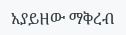አያይዘው ማቅረብ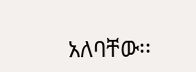አለባቸው፡፡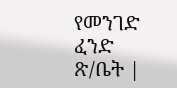የመንገድ ፈንድ ጽ/ቤት |